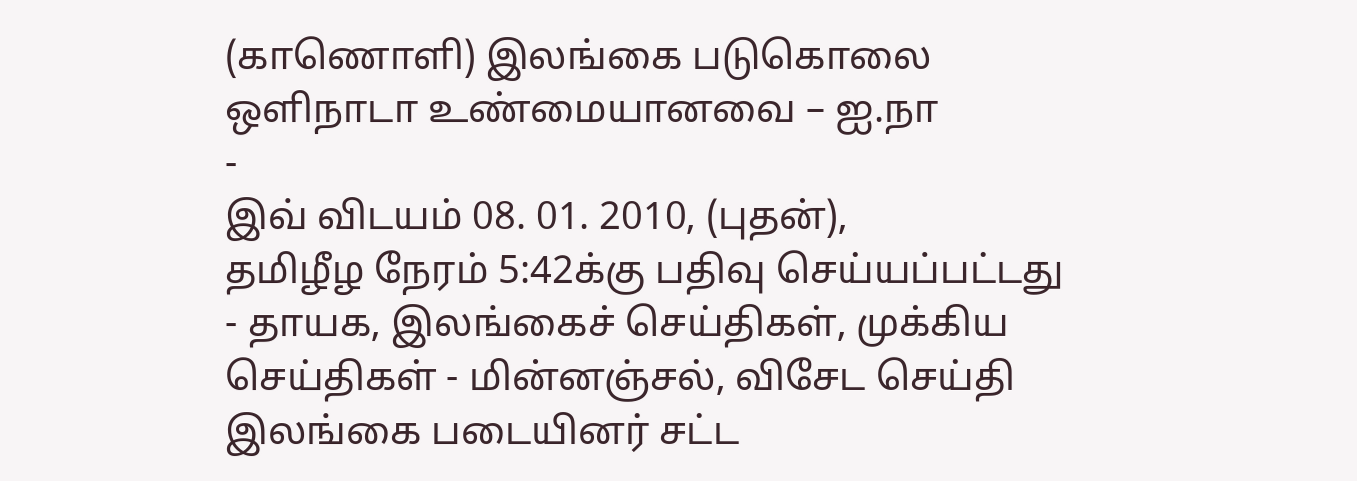(காணொளி) இலங்கை படுகொலை ஒளிநாடா உண்மையானவை – ஐ.நா
-
இவ் விடயம் 08. 01. 2010, (புதன்),
தமிழீழ நேரம் 5:42க்கு பதிவு செய்யப்பட்டது
- தாயக, இலங்கைச் செய்திகள், முக்கிய செய்திகள் - மின்னஞ்சல், விசேட செய்தி
இலங்கை படையினர் சட்ட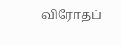விரோதப்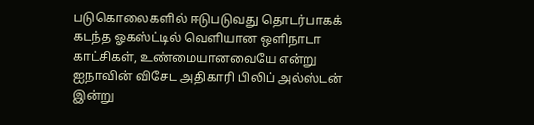படுகொலைகளில் ஈடுபடுவது தொடர்பாகக் கடந்த ஓகஸ்ட்டில் வெளியான ஒளிநாடா காட்சிகள், உண்மையானவையே என்று ஐநாவின் விசேட அதிகாரி பிலிப் அல்ஸ்டன் இன்று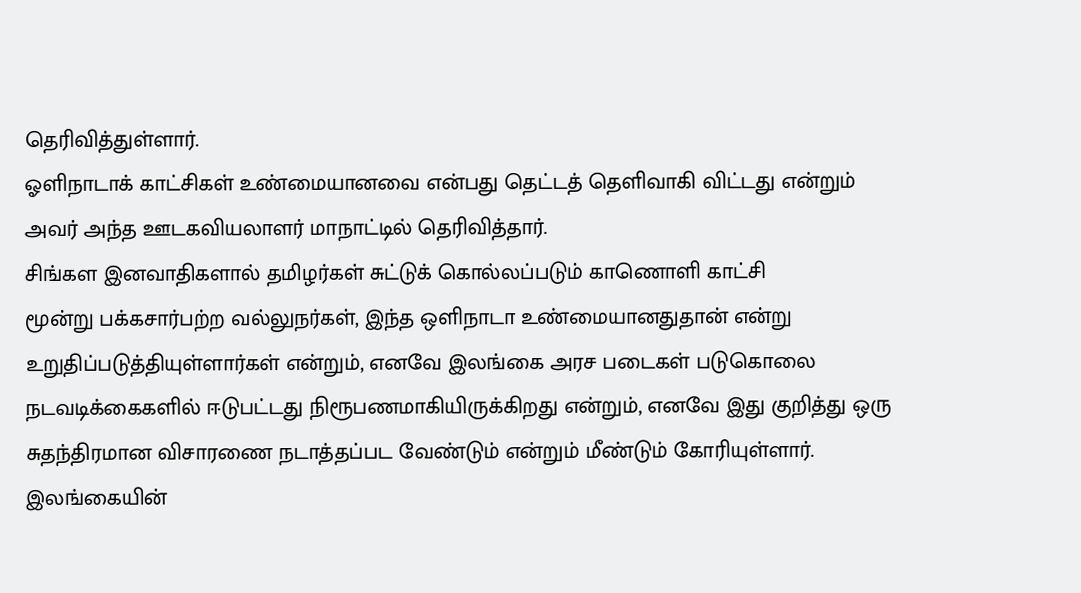தெரிவித்துள்ளார்.
ஓளிநாடாக் காட்சிகள் உண்மையானவை என்பது தெட்டத் தெளிவாகி விட்டது என்றும் அவர் அந்த ஊடகவியலாளர் மாநாட்டில் தெரிவித்தார்.
சிங்கள இனவாதிகளால் தமிழர்கள் சுட்டுக் கொல்லப்படும் காணொளி காட்சி
மூன்று பக்கசார்பற்ற வல்லுநர்கள், இந்த ஒளிநாடா உண்மையானதுதான் என்று உறுதிப்படுத்தியுள்ளார்கள் என்றும், எனவே இலங்கை அரச படைகள் படுகொலை நடவடிக்கைகளில் ஈடுபட்டது நிரூபணமாகியிருக்கிறது என்றும், எனவே இது குறித்து ஒரு சுதந்திரமான விசாரணை நடாத்தப்பட வேண்டும் என்றும் மீண்டும் கோரியுள்ளார்.
இலங்கையின்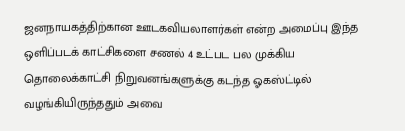ஜனநாயகத்திற்கான ஊடகவியலாளர்கள் என்ற அமைப்பு இந்த ஒளிப்படக் காட்சிகளை சணல் 4 உட்பட பல முக்கிய தொலைக்காட்சி நிறுவனங்களுக்கு கடந்த ஓகஸ்ட்டில் வழங்கியிருந்ததும் அவை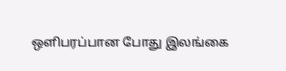ஒளிபரப்பான போது இலங்கை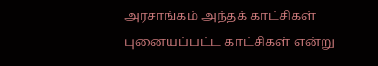அரசாங்கம் அந்தக் காட்சிகள் புனையப்பட்ட காட்சிகள் என்று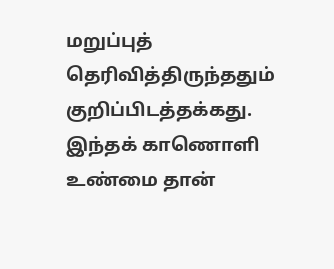மறுப்புத் தெரிவித்திருந்ததும் குறிப்பிடத்தக்கது.
இந்தக் காணொளி உண்மை தான்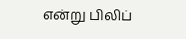என்று பிலிப்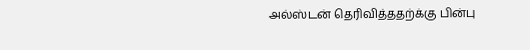அல்ஸ்டன் தெரிவித்ததற்க்கு பின்பு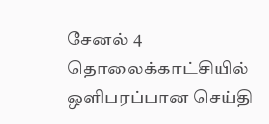சேனல் 4 தொலைக்காட்சியில் ஒளிபரப்பான செய்தி